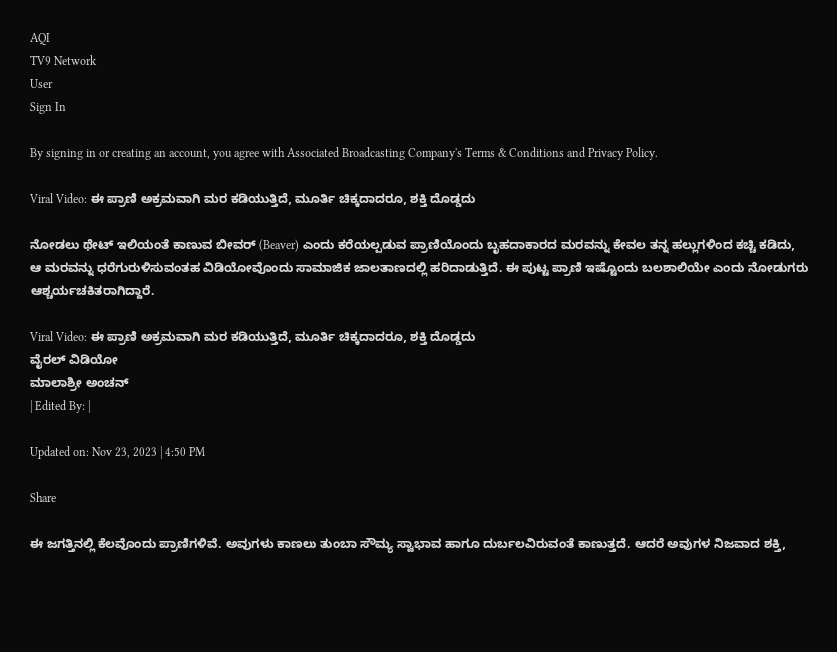AQI
TV9 Network
User
Sign In

By signing in or creating an account, you agree with Associated Broadcasting Company's Terms & Conditions and Privacy Policy.

Viral Video: ಈ ಪ್ರಾಣಿ ಅಕ್ರಮವಾಗಿ ಮರ ಕಡಿಯುತ್ತಿದೆ, ಮೂರ್ತಿ ಚಿಕ್ಕದಾದರೂ, ಶಕ್ತಿ ದೊಡ್ಡದು

ನೋಡಲು ಥೇಟ್ ಇಲಿಯಂತೆ ಕಾಣುವ ಬೀವರ್ (Beaver) ಎಂದು ಕರೆಯಲ್ಪಡುವ ಪ್ರಾಣಿಯೊಂದು ಬೃಹದಾಕಾರದ ಮರವನ್ನು ಕೇವಲ ತನ್ನ ಹಲ್ಲುಗಳಿಂದ ಕಚ್ಚಿ ಕಡಿದು, ಆ ಮರವನ್ನು ಧರೆಗುರುಳಿಸುವಂತಹ ವಿಡಿಯೋವೊಂದು ಸಾಮಾಜಿಕ ಜಾಲತಾಣದಲ್ಲಿ ಹರಿದಾಡುತ್ತಿದೆ. ಈ ಪುಟ್ಟ ಪ್ರಾಣಿ ಇಷ್ಟೊಂದು ಬಲಶಾಲಿಯೇ ಎಂದು ನೋಡುಗರು ಆಶ್ಚರ್ಯಚಕಿತರಾಗಿದ್ದಾರೆ.

Viral Video: ಈ ಪ್ರಾಣಿ ಅಕ್ರಮವಾಗಿ ಮರ ಕಡಿಯುತ್ತಿದೆ, ಮೂರ್ತಿ ಚಿಕ್ಕದಾದರೂ, ಶಕ್ತಿ ದೊಡ್ಡದು
ವೈರಲ್ ವಿಡಿಯೋ
ಮಾಲಾಶ್ರೀ ಅಂಚನ್
| Edited By: |

Updated on: Nov 23, 2023 | 4:50 PM

Share

ಈ ಜಗತ್ತಿನಲ್ಲಿ ಕೆಲವೊಂದು ಪ್ರಾಣಿಗಳಿವೆ. ಅವುಗಳು ಕಾಣಲು ತುಂಬಾ ಸೌಮ್ಯ ಸ್ವಾಭಾವ ಹಾಗೂ ದುರ್ಬಲವಿರುವಂತೆ ಕಾಣುತ್ತದೆ. ಆದರೆ ಅವುಗಳ ನಿಜವಾದ ಶಕ್ತಿ,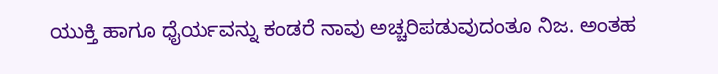ಯುಕ್ತಿ ಹಾಗೂ ಧೈರ್ಯವನ್ನು ಕಂಡರೆ ನಾವು ಅಚ್ಚರಿಪಡುವುದಂತೂ ನಿಜ. ಅಂತಹ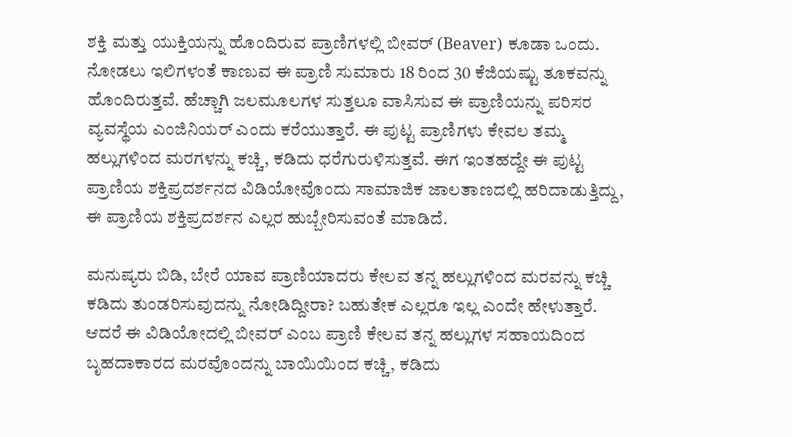ಶಕ್ತಿ ಮತ್ತು ಯುಕ್ತಿಯನ್ನು ಹೊಂದಿರುವ ಪ್ರಾಣಿಗಳಲ್ಲಿ ಬೀವರ್ (Beaver) ಕೂಡಾ ಒಂದು. ನೋಡಲು ಇಲಿಗಳಂತೆ ಕಾಣುವ ಈ ಪ್ರಾಣಿ ಸುಮಾರು 18 ರಿಂದ 30 ಕೆಜಿಯಷ್ಟು ತೂಕವನ್ನು ಹೊಂದಿರುತ್ತವೆ. ಹೆಚ್ಚಾಗಿ ಜಲಮೂಲಗಳ ಸುತ್ತಲೂ ವಾಸಿಸುವ ಈ ಪ್ರಾಣಿಯನ್ನು ಪರಿಸರ ವ್ಯವಸ್ಥೆಯ ಎಂಜಿನಿಯರ್ ಎಂದು ಕರೆಯುತ್ತಾರೆ. ಈ ಪುಟ್ಟ ಪ್ರಾಣಿಗಳು ಕೇವಲ ತಮ್ಮ ಹಲ್ಲುಗಳಿಂದ ಮರಗಳನ್ನು ಕಚ್ಚಿ, ಕಡಿದು ಧರೆಗುರುಳಿಸುತ್ತವೆ. ಈಗ ಇಂತಹದ್ದೇ ಈ ಪುಟ್ಟ ಪ್ರಾಣಿಯ ಶಕ್ತಿಪ್ರದರ್ಶನದ ವಿಡಿಯೋವೊಂದು ಸಾಮಾಜಿಕ ಜಾಲತಾಣದಲ್ಲಿ ಹರಿದಾಡುತ್ತಿದ್ದು, ಈ ಪ್ರಾಣಿಯ ಶಕ್ತಿಪ್ರದರ್ಶನ ಎಲ್ಲರ ಹುಬ್ಬೇರಿಸುವಂತೆ ಮಾಡಿದೆ.

ಮನುಷ್ಯರು ಬಿಡಿ, ಬೇರೆ ಯಾವ ಪ್ರಾಣಿಯಾದರು ಕೇಲವ ತನ್ನ ಹಲ್ಲುಗಳಿಂದ ಮರವನ್ನು ಕಚ್ಚಿ ಕಡಿದು ತುಂಡರಿಸುವುದನ್ನು ನೋಡಿದ್ದೀರಾ? ಬಹುತೇಕ ಎಲ್ಲರೂ ಇಲ್ಲ ಎಂದೇ ಹೇಳುತ್ತಾರೆ. ಆದರೆ ಈ ವಿಡಿಯೋದಲ್ಲಿ ಬೀವರ್ ಎಂಬ ಪ್ರಾಣಿ ಕೇಲವ ತನ್ನ ಹಲ್ಲುಗಳ ಸಹಾಯದಿಂದ ಬೃಹದಾಕಾರದ ಮರವೊಂದನ್ನು ಬಾಯಿಯಿಂದ ಕಚ್ಚಿ, ಕಡಿದು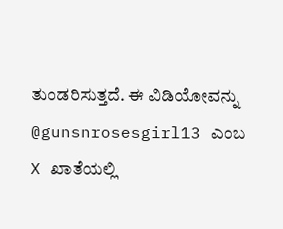ತುಂಡರಿಸುತ್ತದೆ. ಈ ವಿಡಿಯೋವನ್ನು @gunsnrosesgirl13 ಎಂಬ X ಖಾತೆಯಲ್ಲಿ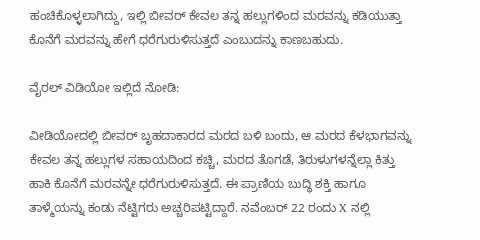ಹಂಚಿಕೊಳ್ಳಲಾಗಿದ್ದು, ಇಲ್ಲಿ ಬೀವರ್ ಕೇವಲ ತನ್ನ ಹಲ್ಲುಗಳಿಂದ ಮರವನ್ನು ಕಡಿಯುತ್ತಾ ಕೊನೆಗೆ ಮರವನ್ನು ಹೇಗೆ ಧರೆಗುರುಳಿಸುತ್ತದೆ ಎಂಬುದನ್ನು ಕಾಣಬಹುದು.

ವೈರಲ್ ವಿಡಿಯೋ ಇಲ್ಲಿದೆ ನೋಡಿ:

ವೀಡಿಯೋದಲ್ಲಿ ಬೀವರ್ ಬೃಹದಾಕಾರದ ಮರದ ಬಳಿ ಬಂದು, ಆ ಮರದ ಕೆಳಭಾಗವನ್ನು ಕೇವಲ ತನ್ನ ಹಲ್ಲುಗಳ ಸಹಾಯದಿಂದ ಕಚ್ಚಿ, ಮರದ ತೊಗಡೆ, ತಿರುಳುಗಳನ್ನೆಲ್ಲಾ ಕಿತ್ತು ಹಾಕಿ ಕೊನೆಗೆ ಮರವನ್ನೇ ಧರೆಗುರುಳಿಸುತ್ತದೆ. ಈ ಪ್ರಾಣಿಯ ಬುದ್ಧಿ ಶಕ್ತಿ ಹಾಗೂ ತಾಳ್ಮೆಯನ್ನು ಕಂಡು ನೆಟ್ಟಿಗರು ಅಚ್ಚರಿಪಟ್ಟಿದ್ದಾರೆ. ನವೆಂಬರ್ 22 ರಂದು X ನಲ್ಲಿ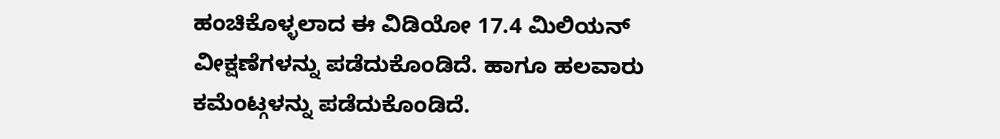ಹಂಚಿಕೊಳ್ಳಲಾದ ಈ ವಿಡಿಯೋ 17.4 ಮಿಲಿಯನ್ ವೀಕ್ಷಣೆಗಳನ್ನು ಪಡೆದುಕೊಂಡಿದೆ. ಹಾಗೂ ಹಲವಾರು ಕಮೆಂಟ್ಗಳನ್ನು ಪಡೆದುಕೊಂಡಿದೆ.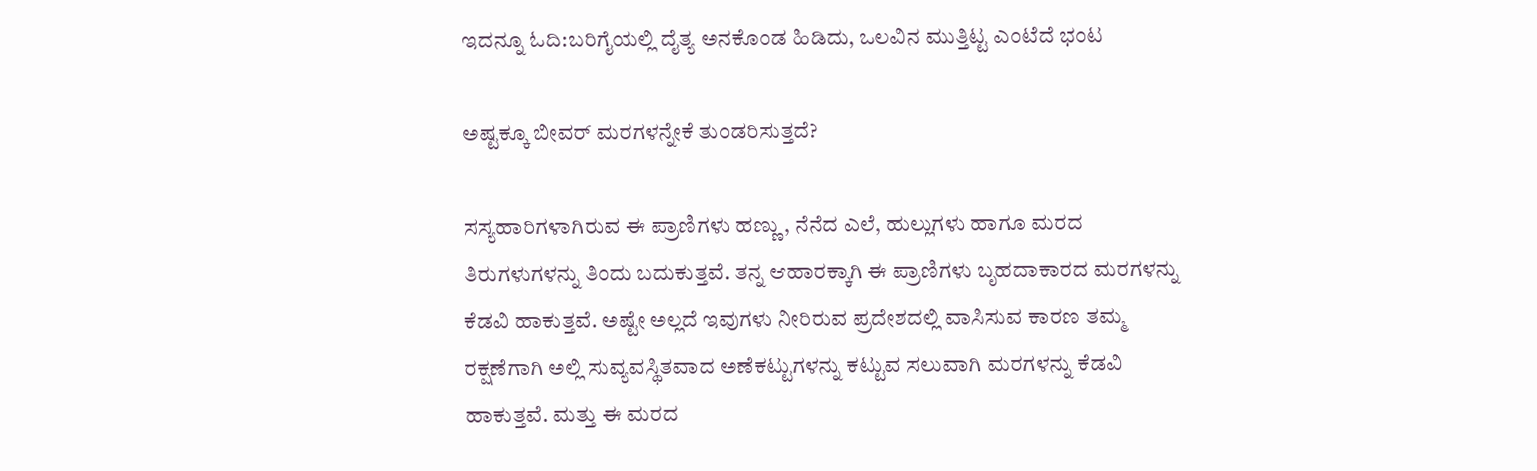ಇದನ್ನೂ ಓದಿ:ಬರಿಗೈಯಲ್ಲಿ ದೈತ್ಯ ಅನಕೊಂಡ ಹಿಡಿದು, ಒಲವಿನ ಮುತ್ತಿಟ್ಟ ಎಂಟೆದೆ ಭಂಟ

ಅಷ್ಟಕ್ಕೂ ಬೀವರ್ ಮರಗಳನ್ನೇಕೆ ತುಂಡರಿಸುತ್ತದೆ?

ಸಸ್ಯಹಾರಿಗಳಾಗಿರುವ ಈ ಪ್ರಾಣಿಗಳು ಹಣ್ಣು, ನೆನೆದ ಎಲೆ, ಹುಲ್ಲುಗಳು ಹಾಗೂ ಮರದ ತಿರುಗಳುಗಳನ್ನು ತಿಂದು ಬದುಕುತ್ತವೆ. ತನ್ನ ಆಹಾರಕ್ಕಾಗಿ ಈ ಪ್ರಾಣಿಗಳು ಬೃಹದಾಕಾರದ ಮರಗಳನ್ನು ಕೆಡವಿ ಹಾಕುತ್ತವೆ. ಅಷ್ಟೇ ಅಲ್ಲದೆ ಇವುಗಳು ನೀರಿರುವ ಪ್ರದೇಶದಲ್ಲಿ ವಾಸಿಸುವ ಕಾರಣ ತಮ್ಮ ರಕ್ಷಣೆಗಾಗಿ ಅಲ್ಲಿ ಸುವ್ಯವಸ್ಥಿತವಾದ ಅಣೆಕಟ್ಟುಗಳನ್ನು ಕಟ್ಟುವ ಸಲುವಾಗಿ ಮರಗಳನ್ನು ಕೆಡವಿ ಹಾಕುತ್ತವೆ. ಮತ್ತು ಈ ಮರದ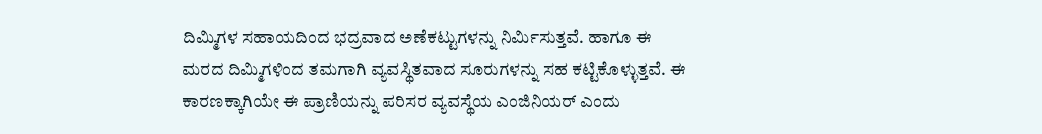ದಿಮ್ಮಿಗಳ ಸಹಾಯದಿಂದ ಭದ್ರವಾದ ಅಣೆಕಟ್ಟುಗಳನ್ನು ನಿರ್ಮಿಸುತ್ತವೆ. ಹಾಗೂ ಈ ಮರದ ದಿಮ್ಮಿಗಳಿಂದ ತಮಗಾಗಿ ವ್ಯವಸ್ಥಿತವಾದ ಸೂರುಗಳನ್ನು ಸಹ ಕಟ್ಟಿಕೊಳ್ಳುತ್ತವೆ. ಈ ಕಾರಣಕ್ಕಾಗಿಯೇ ಈ ಪ್ರಾಣಿಯನ್ನು ಪರಿಸರ ವ್ಯವಸ್ಥೆಯ ಎಂಜಿನಿಯರ್ ಎಂದು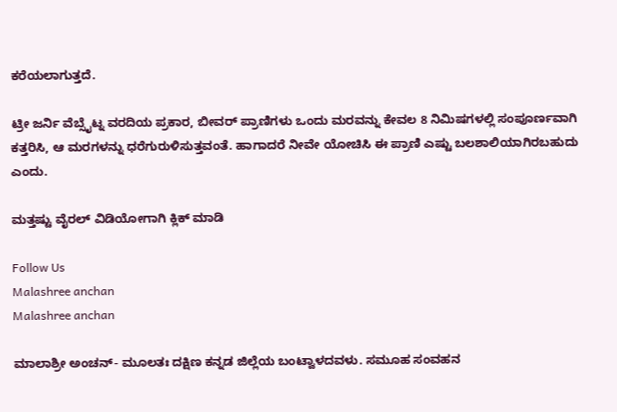ಕರೆಯಲಾಗುತ್ತದೆ.

ಟ್ರೀ ಜರ್ನಿ ವೆಬ್ಸೈಟ್ನ ವರದಿಯ ಪ್ರಕಾರ, ಬೀವರ್ ಪ್ರಾಣಿಗಳು ಒಂದು ಮರವನ್ನು ಕೇವಲ 8 ನಿಮಿಷಗಳಲ್ಲಿ ಸಂಪೂರ್ಣವಾಗಿ ಕತ್ತರಿಸಿ, ಆ ಮರಗಳನ್ನು ಧರೆಗುರುಳಿಸುತ್ತವಂತೆ. ಹಾಗಾದರೆ ನೀವೇ ಯೋಚಿಸಿ ಈ ಪ್ರಾಣಿ ಎಷ್ಟು ಬಲಶಾಲಿಯಾಗಿರಬಹುದು ಎಂದು.

ಮತ್ತಷ್ಟು ವೈರಲ್ ವಿಡಿಯೋಗಾಗಿ ಕ್ಲಿಕ್ ಮಾಡಿ

Follow Us
Malashree anchan
Malashree anchan

ಮಾಲಾಶ್ರೀ ಅಂಚನ್- ಮೂಲತಃ ದಕ್ಷಿಣ ಕನ್ನಡ ಜಿಲ್ಲೆಯ ಬಂಟ್ವಾಳದವಳು. ಸಮೂಹ ಸಂವಹನ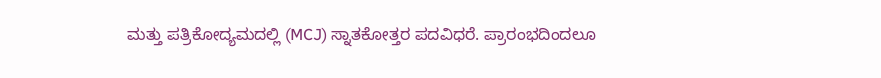ಮತ್ತು ಪತ್ರಿಕೋದ್ಯಮದಲ್ಲಿ (MCJ) ಸ್ನಾತಕೋತ್ತರ ಪದವಿಧರೆ. ಪ್ರಾರಂಭದಿಂದಲೂ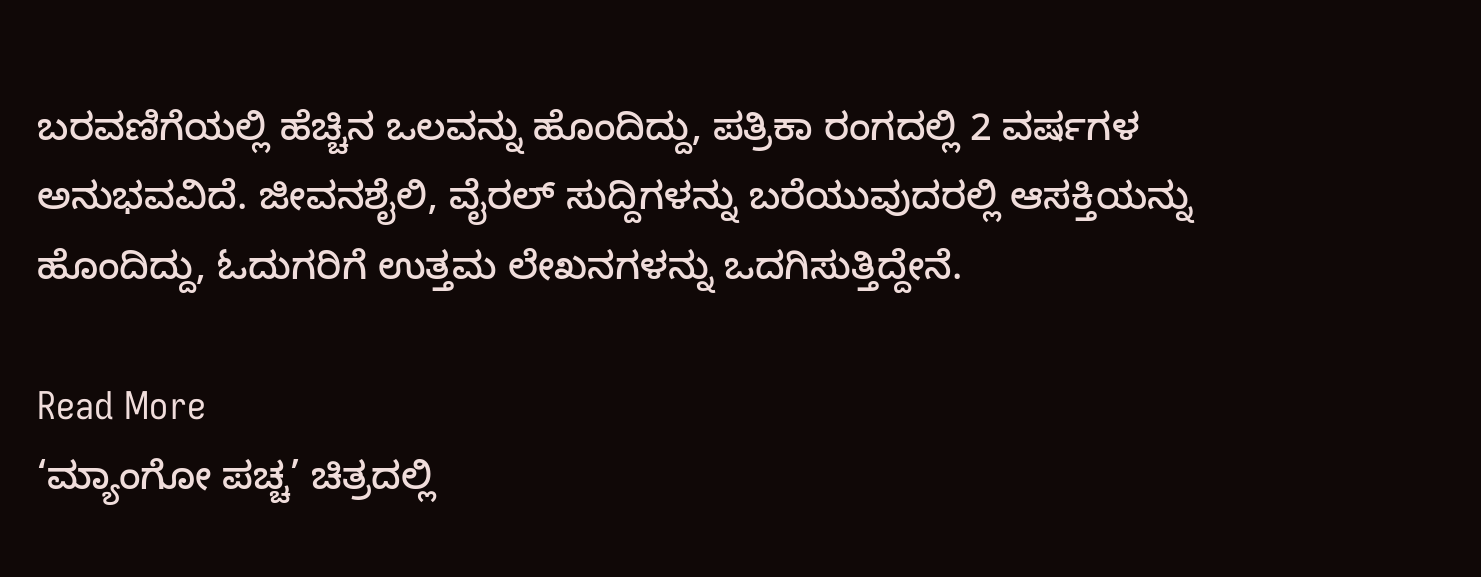ಬರವಣಿಗೆಯಲ್ಲಿ ಹೆಚ್ಚಿನ ಒಲವನ್ನು ಹೊಂದಿದ್ದು, ಪತ್ರಿಕಾ ರಂಗದಲ್ಲಿ 2 ವರ್ಷಗಳ ಅನುಭವವಿದೆ. ಜೀವನಶೈಲಿ, ವೈರಲ್ ಸುದ್ದಿಗಳನ್ನು ಬರೆಯುವುದರಲ್ಲಿ ಆಸಕ್ತಿಯನ್ನು ಹೊಂದಿದ್ದು, ಓದುಗರಿಗೆ ಉತ್ತಮ ಲೇಖನಗಳನ್ನು ಒದಗಿಸುತ್ತಿದ್ದೇನೆ.

Read More
‘ಮ್ಯಾಂಗೋ ಪಚ್ಚ’ ಚಿತ್ರದಲ್ಲಿ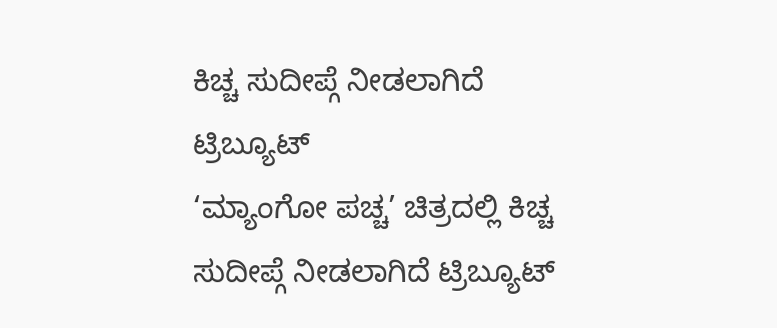ಕಿಚ್ಚ ಸುದೀಪ್ಗೆ ನೀಡಲಾಗಿದೆ ಟ್ರಿಬ್ಯೂಟ್
‘ಮ್ಯಾಂಗೋ ಪಚ್ಚ’ ಚಿತ್ರದಲ್ಲಿ ಕಿಚ್ಚ ಸುದೀಪ್ಗೆ ನೀಡಲಾಗಿದೆ ಟ್ರಿಬ್ಯೂಟ್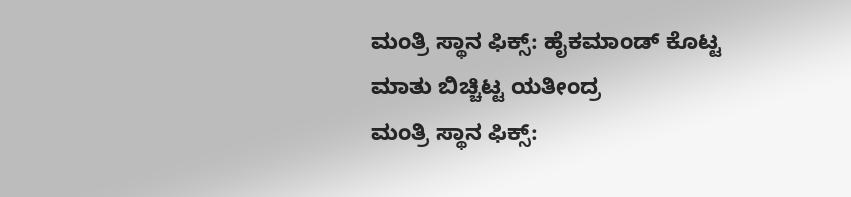ಮಂತ್ರಿ ಸ್ಥಾನ ಫಿಕ್ಸ್: ಹೈಕಮಾಂಡ್ ಕೊಟ್ಟ ಮಾತು ಬಿಚ್ಚಿಟ್ಟ ಯತೀಂದ್ರ
ಮಂತ್ರಿ ಸ್ಥಾನ ಫಿಕ್ಸ್: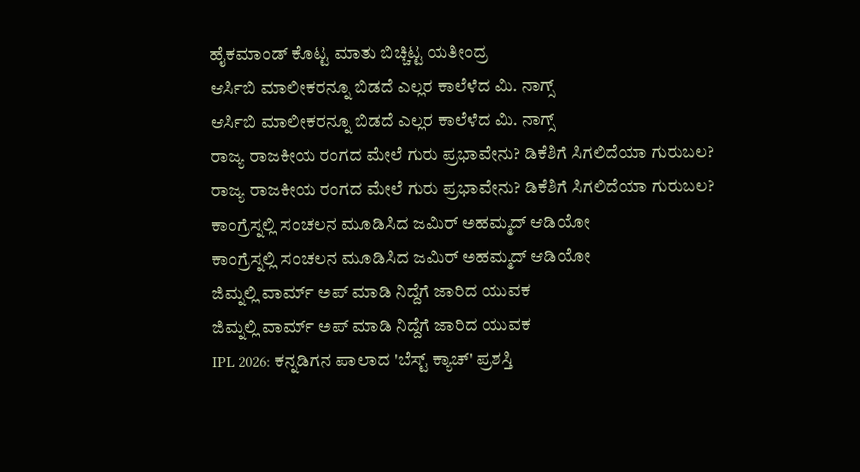ಹೈಕಮಾಂಡ್ ಕೊಟ್ಟ ಮಾತು ಬಿಚ್ಚಿಟ್ಟ ಯತೀಂದ್ರ
ಆರ್ಸಿಬಿ ಮಾಲೀಕರನ್ನೂ ಬಿಡದೆ ಎಲ್ಲರ ಕಾಲೆಳೆದ ಮಿ. ನಾಗ್ಸ್
ಆರ್ಸಿಬಿ ಮಾಲೀಕರನ್ನೂ ಬಿಡದೆ ಎಲ್ಲರ ಕಾಲೆಳೆದ ಮಿ. ನಾಗ್ಸ್
ರಾಜ್ಯ ರಾಜಕೀಯ ರಂಗದ ಮೇಲೆ ಗುರು ಪ್ರಭಾವೇನು? ಡಿಕೆಶಿಗೆ ಸಿಗಲಿದೆಯಾ ಗುರುಬಲ?
ರಾಜ್ಯ ರಾಜಕೀಯ ರಂಗದ ಮೇಲೆ ಗುರು ಪ್ರಭಾವೇನು? ಡಿಕೆಶಿಗೆ ಸಿಗಲಿದೆಯಾ ಗುರುಬಲ?
ಕಾಂಗ್ರೆಸ್ನಲ್ಲಿ ಸಂಚಲನ ಮೂಡಿಸಿದ ಜಮಿರ್ ಅಹಮ್ಮದ್ ಆಡಿಯೋ
ಕಾಂಗ್ರೆಸ್ನಲ್ಲಿ ಸಂಚಲನ ಮೂಡಿಸಿದ ಜಮಿರ್ ಅಹಮ್ಮದ್ ಆಡಿಯೋ
ಜಿಮ್ನಲ್ಲಿ ವಾರ್ಮ್ ಅಪ್ ಮಾಡಿ ನಿದ್ದೆಗೆ ಜಾರಿದ ಯುವಕ
ಜಿಮ್ನಲ್ಲಿ ವಾರ್ಮ್ ಅಪ್ ಮಾಡಿ ನಿದ್ದೆಗೆ ಜಾರಿದ ಯುವಕ
IPL 2026: ಕನ್ನಡಿಗನ ಪಾಲಾದ 'ಬೆಸ್ಟ್ ಕ್ಯಾಚ್' ಪ್ರಶಸ್ತಿ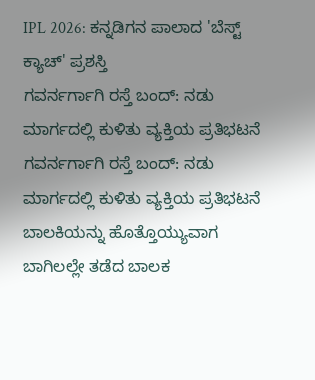IPL 2026: ಕನ್ನಡಿಗನ ಪಾಲಾದ 'ಬೆಸ್ಟ್ ಕ್ಯಾಚ್' ಪ್ರಶಸ್ತಿ
ಗವರ್ನರ್ಗಾಗಿ ರಸ್ತೆ ಬಂದ್: ನಡು ಮಾರ್ಗದಲ್ಲಿ ಕುಳಿತು ವ್ಯಕ್ತಿಯ ಪ್ರತಿಭಟನೆ
ಗವರ್ನರ್ಗಾಗಿ ರಸ್ತೆ ಬಂದ್: ನಡು ಮಾರ್ಗದಲ್ಲಿ ಕುಳಿತು ವ್ಯಕ್ತಿಯ ಪ್ರತಿಭಟನೆ
ಬಾಲಕಿಯನ್ನು ಹೊತ್ತೊಯ್ಯುವಾಗ ಬಾಗಿಲಲ್ಲೇ ತಡೆದ ಬಾಲಕ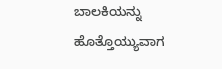ಬಾಲಕಿಯನ್ನು ಹೊತ್ತೊಯ್ಯುವಾಗ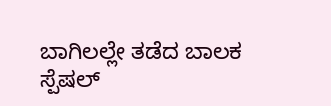ಬಾಗಿಲಲ್ಲೇ ತಡೆದ ಬಾಲಕ
ಸ್ಪೆಷಲ್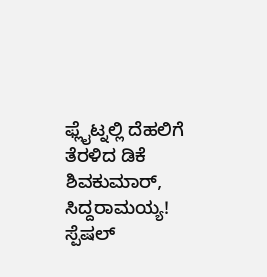ಫ್ಲೈಟ್ನಲ್ಲಿ ದೆಹಲಿಗೆ ತೆರಳಿದ ಡಿಕೆ ಶಿವಕುಮಾರ್, ಸಿದ್ದರಾಮಯ್ಯ!
ಸ್ಪೆಷಲ್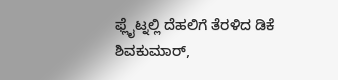ಫ್ಲೈಟ್ನಲ್ಲಿ ದೆಹಲಿಗೆ ತೆರಳಿದ ಡಿಕೆ ಶಿವಕುಮಾರ್,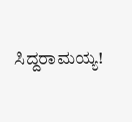ಸಿದ್ದರಾಮಯ್ಯ!